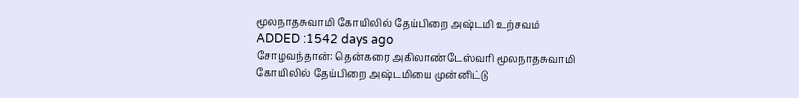மூலநாதசுவாமி கோயிலில் தேய்பிறை அஷ்டமி உற்சவம்
ADDED :1542 days ago
சோழவந்தான்: தென்கரை அகிலாண்டேஸ்வரி மூலநாதசுவாமி கோயிலில் தேய்பிறை அஷ்டமியை முன்னிட்டு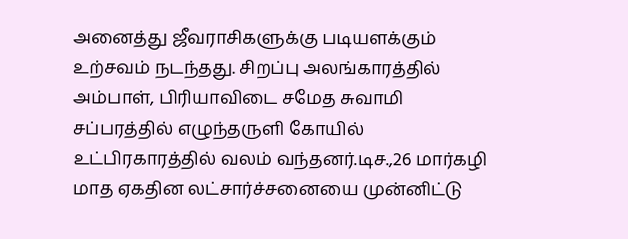அனைத்து ஜீவராசிகளுக்கு படியளக்கும் உற்சவம் நடந்தது. சிறப்பு அலங்காரத்தில் அம்பாள், பிரியாவிடை சமேத சுவாமி சப்பரத்தில் எழுந்தருளி கோயில் உட்பிரகாரத்தில் வலம் வந்தனர்.டிச.,26 மார்கழி மாத ஏகதின லட்சார்ச்சனையை முன்னிட்டு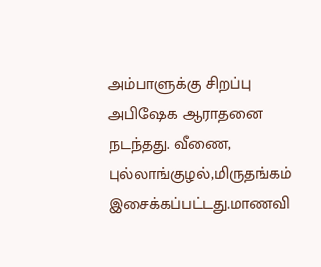அம்பாளுக்கு சிறப்பு அபிஷேக ஆராதனை நடந்தது. வீணை, புல்லாங்குழல்,மிருதங்கம் இசைக்கப்பட்டது.மாணவி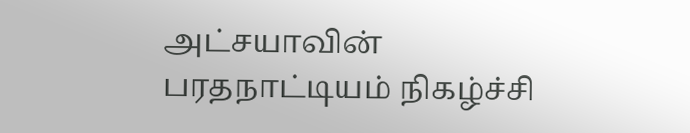அட்சயாவின் பரதநாட்டியம் நிகழ்ச்சி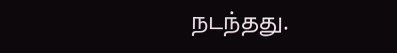நடந்தது.